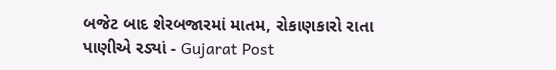બજેટ બાદ શેરબજારમાં માતમ, રોકાણકારો રાતા પાણીએ રડ્યાં - Gujarat Post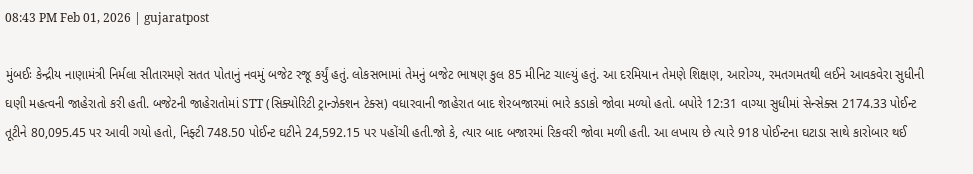08:43 PM Feb 01, 2026 | gujaratpost

મુંબઈઃ કેન્દ્રીય નાણામંત્રી નિર્મલા સીતારમણે સતત પોતાનું નવમું બજેટ રજૂ કર્યું હતું. લોકસભામાં તેમનું બજેટ ભાષણ કુલ 85 મીનિટ ચાલ્યું હતું. આ દરમિયાન તેમણે શિક્ષણ, આરોગ્ય, રમતગમતથી લઈને આવકવેરા સુધીની ઘણી મહત્વની જાહેરાતો કરી હતી. બજેટની જાહેરાતોમાં STT (સિક્યોરિટી ટ્રાન્ઝેક્શન ટેક્સ) વધારવાની જાહેરાત બાદ શેરબજારમાં ભારે કડાકો જોવા મળ્યો હતો. બપોરે 12:31 વાગ્યા સુધીમાં સેન્સેક્સ 2174.33 પોઈન્ટ તૂટીને 80,095.45 પર આવી ગયો હતો, નિફ્ટી 748.50 પોઈન્ટ ઘટીને 24,592.15 પર પહોંચી હતી.જો કે, ત્યાર બાદ બજારમાં રિકવરી જોવા મળી હતી. આ લખાય છે ત્યારે 918 પોઈન્ટના ઘટાડા સાથે કારોબાર થઈ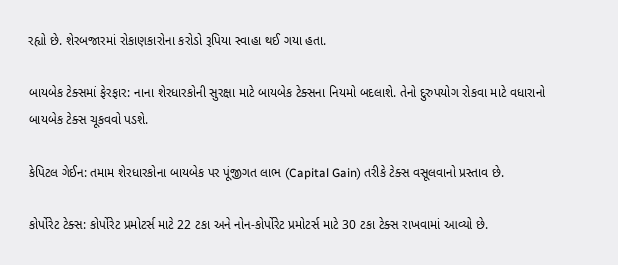રહ્યો છે. શેરબજારમાં રોકાણકારોના કરોડો રૂપિયા સ્વાહા થઈ ગયા હતા.

બાયબેક ટેક્સમાં ફેરફાર: નાના શેરધારકોની સુરક્ષા માટે બાયબેક ટેક્સના નિયમો બદલાશે. તેનો દુરુપયોગ રોકવા માટે વધારાનો બાયબેક ટેક્સ ચૂકવવો પડશે.

કેપિટલ ગેઈન: તમામ શેરધારકોના બાયબેક પર પૂંજીગત લાભ (Capital Gain) તરીકે ટેક્સ વસૂલવાનો પ્રસ્તાવ છે.

કોર્પોરેટ ટેક્સ: કોર્પોરેટ પ્રમોટર્સ માટે 22 ટકા અને નોન-કોર્પોરેટ પ્રમોટર્સ માટે 30 ટકા ટેક્સ રાખવામાં આવ્યો છે.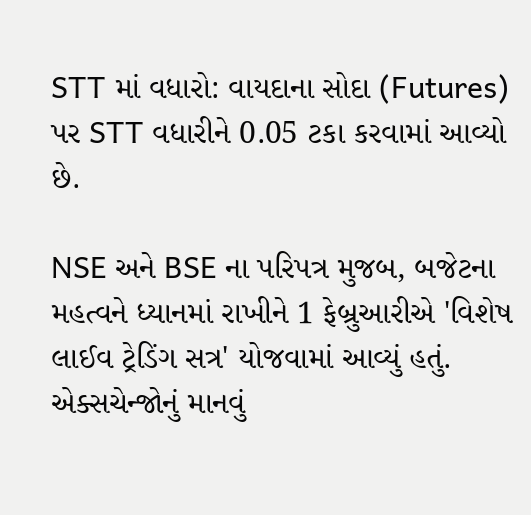STT માં વધારો: વાયદાના સોદા (Futures) પર STT વધારીને 0.05 ટકા કરવામાં આવ્યો છે.

NSE અને BSE ના પરિપત્ર મુજબ, બજેટના મહત્વને ધ્યાનમાં રાખીને 1 ફેબ્રુઆરીએ 'વિશેષ લાઈવ ટ્રેડિંગ સત્ર' યોજવામાં આવ્યું હતું. એક્સચેન્જોનું માનવું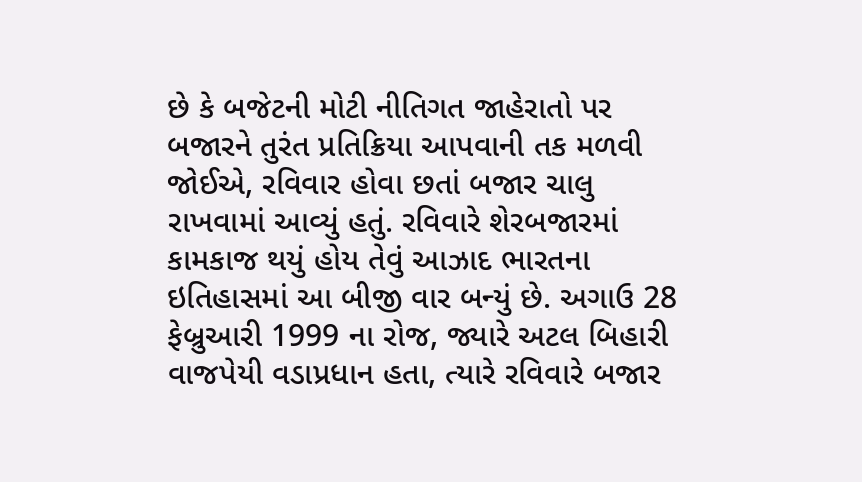છે કે બજેટની મોટી નીતિગત જાહેરાતો પર બજારને તુરંત પ્રતિક્રિયા આપવાની તક મળવી જોઈએ, રવિવાર હોવા છતાં બજાર ચાલુ રાખવામાં આવ્યું હતું. રવિવારે શેરબજારમાં કામકાજ થયું હોય તેવું આઝાદ ભારતના ઇતિહાસમાં આ બીજી વાર બન્યું છે. અગાઉ 28 ફેબ્રુઆરી 1999 ના રોજ, જ્યારે અટલ બિહારી વાજપેયી વડાપ્રધાન હતા, ત્યારે રવિવારે બજાર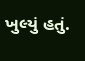ખુલ્યું હતું.